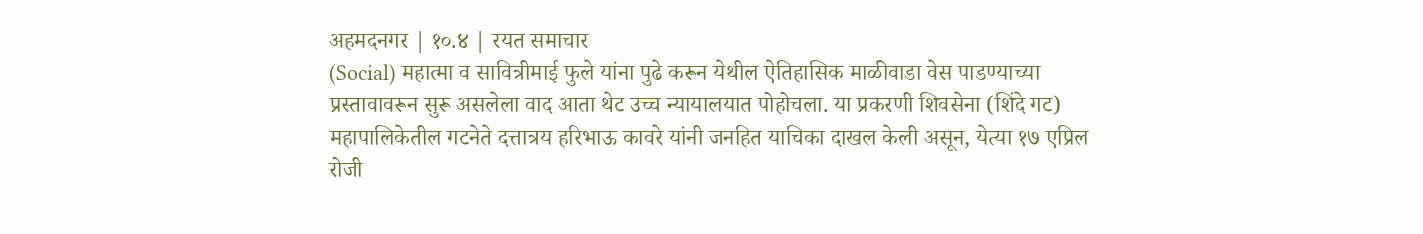अहमदनगर | १०.४ | रयत समाचार
(Social) महात्मा व सावित्रीमाई फुले यांना पुढे करून येथील ऐतिहासिक माळीवाडा वेस पाडण्याच्या प्रस्तावावरून सुरू असलेला वाद आता थेट उच्च न्यायालयात पोहोचला. या प्रकरणी शिवसेना (शिंदे गट) महापालिकेतील गटनेते दत्तात्रय हरिभाऊ कावरे यांनी जनहित याचिका दाखल केली असून, येत्या १७ एप्रिल रोजी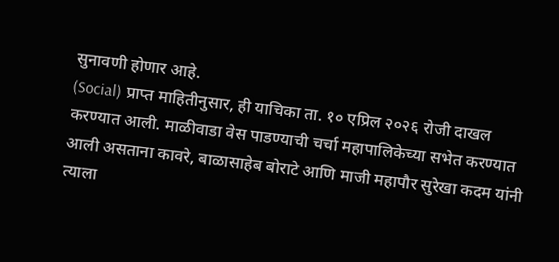सुनावणी होणार आहे.
(Social) प्राप्त माहितीनुसार, ही याचिका ता. १० एप्रिल २०२६ रोजी दाखल करण्यात आली. माळीवाडा वेस पाडण्याची चर्चा महापालिकेच्या सभेत करण्यात आली असताना कावरे, बाळासाहेब बोराटे आणि माजी महापौर सुरेखा कदम यांनी त्याला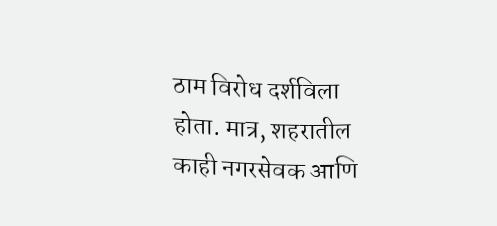ठाम विरोध दर्शविला होता. मात्र, शहरातील काही नगरसेवक आणि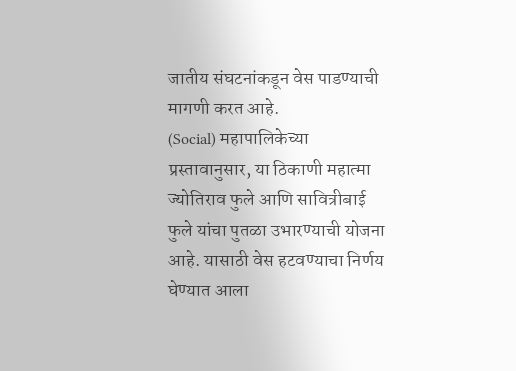जातीय संघटनांकडून वेस पाडण्याची मागणी करत आहे.
(Social) महापालिकेच्या प्रस्तावानुसार, या ठिकाणी महात्मा ज्योतिराव फुले आणि सावित्रीबाई फुले यांचा पुतळा उभारण्याची योजना आहे. यासाठी वेस हटवण्याचा निर्णय घेण्यात आला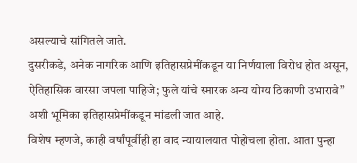असल्याचे सांगितले जाते.
दुसरीकडे, अनेक नागरिक आणि इतिहासप्रेमींकडून या निर्णयाला विरोध होत असून, ऐतिहासिक वारसा जपला पाहिजे; फुले यांचे स्मारक अन्य योग्य ठिकाणी उभारावे” अशी भूमिका इतिहासप्रेमींकडून मांडली जात आहे.
विशेष म्हणजे, काही वर्षांपूर्वीही हा वाद न्यायालयात पोहोचला होता. आता पुन्हा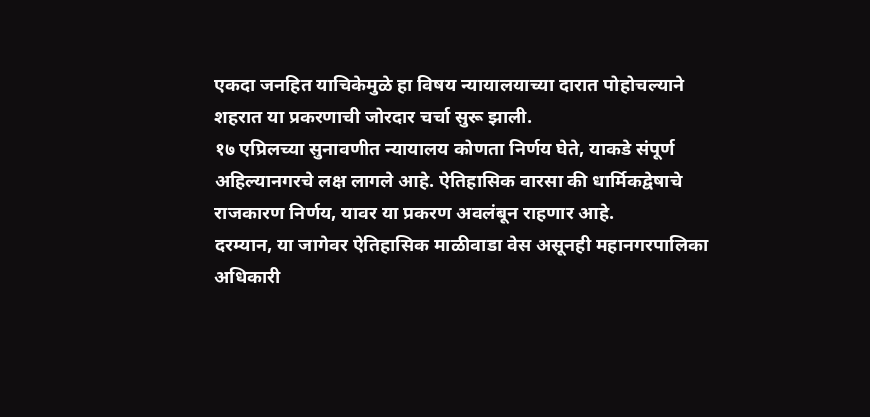एकदा जनहित याचिकेमुळे हा विषय न्यायालयाच्या दारात पोहोचल्याने शहरात या प्रकरणाची जोरदार चर्चा सुरू झाली.
१७ एप्रिलच्या सुनावणीत न्यायालय कोणता निर्णय घेते, याकडे संपूर्ण अहिल्यानगरचे लक्ष लागले आहे. ऐतिहासिक वारसा की धार्मिकद्वेषाचे राजकारण निर्णय, यावर या प्रकरण अवलंबून राहणार आहे.
दरम्यान, या जागेवर ऐतिहासिक माळीवाडा वेस असूनही महानगरपालिका अधिकारी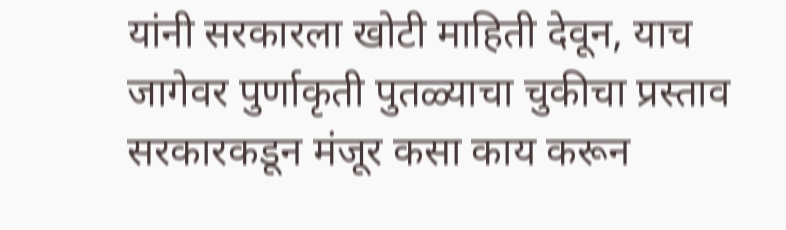यांनी सरकारला खोटी माहिती देवून, याच जागेवर पुर्णाकृती पुतळ्याचा चुकीचा प्रस्ताव सरकारकडून मंजूर कसा काय करून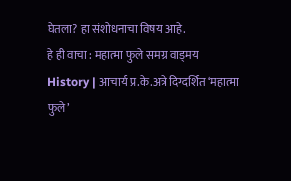घेतला? हा संशोधनाचा विषय आहे.
हे ही वाचा : महात्मा फुले समग्र वाड्मय
History | आचार्य प्र.के.अत्रे दिग्दर्शित ‘महात्मा फुले’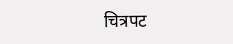चित्रपट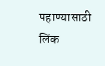पहाण्यासाठी लिंक